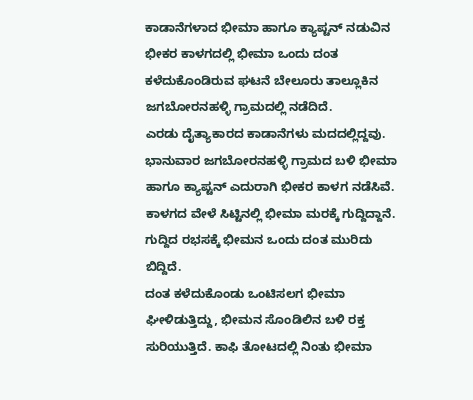ಕಾಡಾನೆಗಳಾದ ಭೀಮಾ ಹಾಗೂ ಕ್ಯಾಪ್ಟನ್ ನಡುವಿನ ಭೀಕರ ಕಾಳಗದಲ್ಲಿ ಭೀಮಾ ಒಂದು ದಂತ ಕಳೆದುಕೊಂಡಿರುವ ಘಟನೆ ಬೇಲೂರು ತಾಲ್ಲೂಕಿನ ಜಗಬೋರನಹಳ್ಳಿ ಗ್ರಾಮದಲ್ಲಿ ನಡೆದಿದೆ.
ಎರಡು ದೈತ್ಯಾಕಾರದ ಕಾಡಾನೆಗಳು ಮದದಲ್ಲಿದ್ದವು. ಭಾನುವಾರ ಜಗಬೋರನಹಳ್ಳಿ ಗ್ರಾಮದ ಬಳಿ ಭೀಮಾ ಹಾಗೂ ಕ್ಯಾಪ್ಟನ್ ಎದುರಾಗಿ ಭೀಕರ ಕಾಳಗ ನಡೆಸಿವೆ.
ಕಾಳಗದ ವೇಳೆ ಸಿಟ್ಟಿನಲ್ಲಿ ಭೀಮಾ ಮರಕ್ಕೆ ಗುದ್ದಿದ್ದಾನೆ. ಗುದ್ದಿದ ರಭಸಕ್ಕೆ ಭೀಮನ ಒಂದು ದಂತ ಮುರಿದು ಬಿದ್ದಿದೆ.
ದಂತ ಕಳೆದುಕೊಂಡು ಒಂಟಿಸಲಗ ಭೀಮಾ ಘೀಳಿಡುತ್ತಿದ್ದು, ಭೀಮನ ಸೊಂಡಿಲಿನ ಬಳಿ ರಕ್ತ ಸುರಿಯುತ್ತಿದೆ. ಕಾಫಿ ತೋಟದಲ್ಲಿ ನಿಂತು ಭೀಮಾ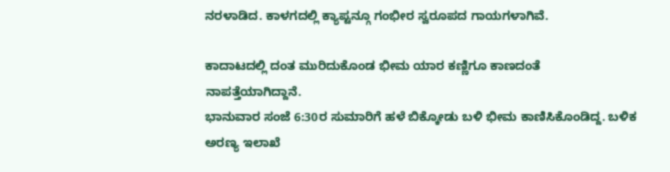ನರಳಾಡಿದ. ಕಾಳಗದಲ್ಲಿ ಕ್ಯಾಪ್ಟನ್ಗೂ ಗಂಭೀರ ಸ್ವರೂಪದ ಗಾಯಗಳಾಗಿವೆ.

ಕಾದಾಟದಲ್ಲಿ ದಂತ ಮುರಿದುಕೊಂಡ ಭೀಮ ಯಾರ ಕಣ್ಣಿಗೂ ಕಾಣದಂತೆ ನಾಪತ್ತೆಯಾಗಿದ್ದಾನೆ.
ಭಾನುವಾರ ಸಂಜೆ 6:30ರ ಸುಮಾರಿಗೆ ಹಳೆ ಬಿಕ್ಕೋಡು ಬಳಿ ಭೀಮ ಕಾಣಿಸಿಕೊಂಡಿದ್ದ. ಬಳಿಕ ಅರಣ್ಯ ಇಲಾಖೆ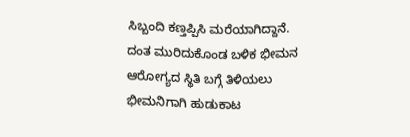ಸಿಬ್ಬಂದಿ ಕಣ್ತಪ್ಪಿಸಿ ಮರೆಯಾಗಿದ್ದಾನೆ. ದಂತ ಮುರಿದುಕೊಂಡ ಬಳಿಕ ಭೀಮನ ಆರೋಗ್ಯದ ಸ್ಥಿತಿ ಬಗ್ಗೆ ತಿಳಿಯಲು ಭೀಮನಿಗಾಗಿ ಹುಡುಕಾಟ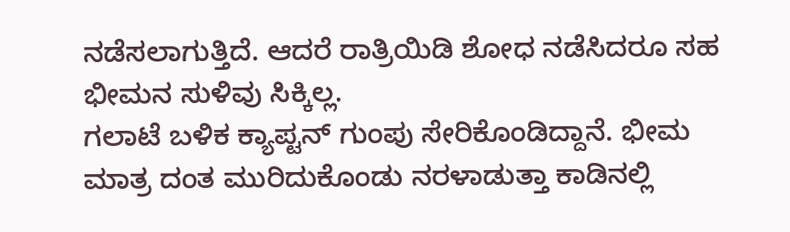ನಡೆಸಲಾಗುತ್ತಿದೆ. ಆದರೆ ರಾತ್ರಿಯಿಡಿ ಶೋಧ ನಡೆಸಿದರೂ ಸಹ ಭೀಮನ ಸುಳಿವು ಸಿಕ್ಕಿಲ್ಲ.
ಗಲಾಟೆ ಬಳಿಕ ಕ್ಯಾಪ್ಟನ್ ಗುಂಪು ಸೇರಿಕೊಂಡಿದ್ದಾನೆ. ಭೀಮ ಮಾತ್ರ ದಂತ ಮುರಿದುಕೊಂಡು ನರಳಾಡುತ್ತಾ ಕಾಡಿನಲ್ಲಿ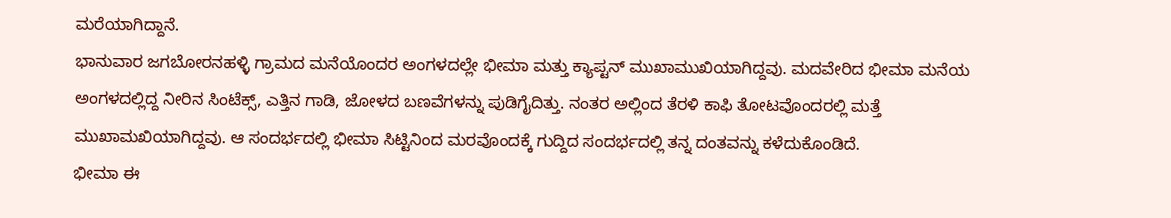ಮರೆಯಾಗಿದ್ದಾನೆ.
ಭಾನುವಾರ ಜಗಬೋರನಹಳ್ಳಿ ಗ್ರಾಮದ ಮನೆಯೊಂದರ ಅಂಗಳದಲ್ಲೇ ಭೀಮಾ ಮತ್ತು ಕ್ಯಾಪ್ಟನ್ ಮುಖಾಮುಖಿಯಾಗಿದ್ದವು. ಮದವೇರಿದ ಭೀಮಾ ಮನೆಯ ಅಂಗಳದಲ್ಲಿದ್ದ ನೀರಿನ ಸಿಂಟೆಕ್ಸ್, ಎತ್ತಿನ ಗಾಡಿ, ಜೋಳದ ಬಣವೆಗಳನ್ನು ಪುಡಿಗೈದಿತ್ತು. ನಂತರ ಅಲ್ಲಿಂದ ತೆರಳಿ ಕಾಫಿ ತೋಟವೊಂದರಲ್ಲಿ ಮತ್ತೆ ಮುಖಾಮಖಿಯಾಗಿದ್ದವು. ಆ ಸಂದರ್ಭದಲ್ಲಿ ಭೀಮಾ ಸಿಟ್ಟಿನಿಂದ ಮರವೊಂದಕ್ಕೆ ಗುದ್ದಿದ ಸಂದರ್ಭದಲ್ಲಿ ತನ್ನ ದಂತವನ್ನು ಕಳೆದುಕೊಂಡಿದೆ.
ಭೀಮಾ ಈ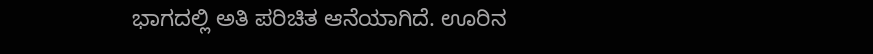ಭಾಗದಲ್ಲಿ ಅತಿ ಪರಿಚಿತ ಆನೆಯಾಗಿದೆ. ಊರಿನ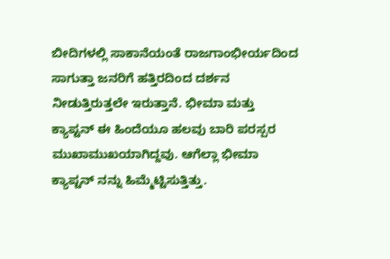ಬೀದಿಗಳಲ್ಲಿ ಸಾಕಾನೆಯಂತೆ ರಾಜಗಾಂಭೀರ್ಯದಿಂದ ಸಾಗುತ್ತಾ ಜನರಿಗೆ ಹತ್ತಿರದಿಂದ ದರ್ಶನ ನೀಡುತ್ತಿರುತ್ತಲೇ ಇರುತ್ತಾನೆ. ಭೀಮಾ ಮತ್ತು ಕ್ಯಾಪ್ಟನ್ ಈ ಹಿಂದೆಯೂ ಹಲವು ಬಾರಿ ಪರಸ್ಪರ ಮುಖಾಮುಖಯಾಗಿದ್ದವು. ಆಗೆಲ್ಲಾ ಭೀಮಾ ಕ್ಯಾಪ್ಟನ್ ನನ್ನು ಹಿಮ್ಮೆಟ್ಟಿಸುತ್ತಿತ್ತು.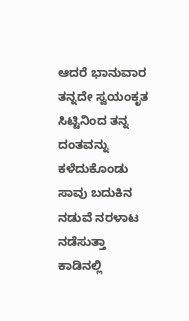ಆದರೆ ಭಾನುವಾರ ತನ್ನದೇ ಸ್ವಯಂಕೃತ ಸಿಟ್ಟಿನಿಂದ ತನ್ನ ದಂತವನ್ನು ಕಳೆದುಕೊಂಡು ಸಾವು ಬದುಕಿನ ನಡುವೆ ನರಳಾಟ ನಡೆಸುತ್ತಾ ಕಾಡಿನಲ್ಲಿ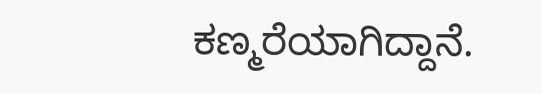ಕಣ್ಮರೆಯಾಗಿದ್ದಾನೆ.